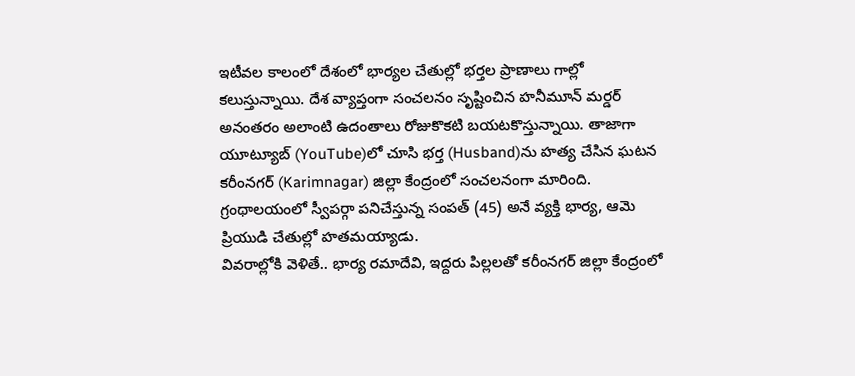ఇటీవల కాలంలో దేశంలో భార్యల చేతుల్లో భర్తల ప్రాణాలు గాల్లో కలుస్తున్నాయి. దేశ వ్యాప్తంగా సంచలనం సృష్టించిన హనీమూన్ మర్డర్ అనంతరం అలాంటి ఉదంతాలు రోజుకొకటి బయటకొస్తున్నాయి. తాజాగా యూట్యూబ్ (YouTube)లో చూసి భర్త (Husband)ను హత్య చేసిన ఘటన కరీంనగర్ (Karimnagar) జిల్లా కేంద్రంలో సంచలనంగా మారింది. గ్రంథాలయంలో స్వీపర్గా పనిచేస్తున్న సంపత్ (45) అనే వ్యక్తి భార్య, ఆమె ప్రియుడి చేతుల్లో హతమయ్యాడు.
వివరాల్లోకి వెళితే.. భార్య రమాదేవి, ఇద్దరు పిల్లలతో కరీంనగర్ జిల్లా కేంద్రంలో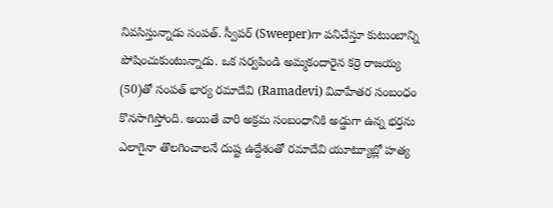నివసిస్తున్నాడు సంపత్. స్వీపర్ (Sweeper)గా పనిచేస్తూ కుటుంబాన్ని పోషించుకుంటున్నాడు. ఒక సర్వపిండి అమ్మకందారైన కర్రె రాజయ్య (50)తో సంపత్ భార్య రమాదేవి (Ramadevi) వివాహేతర సంబంధం కొనసాగిస్తోంది. అయితే వారి అక్రమ సంబంధానికి అడ్డుగా ఉన్న భర్తను ఎలాగైనా తొలగించాలనే దుష్ట ఉద్దేశంతో రమాదేవి యూట్యూబ్లో హత్య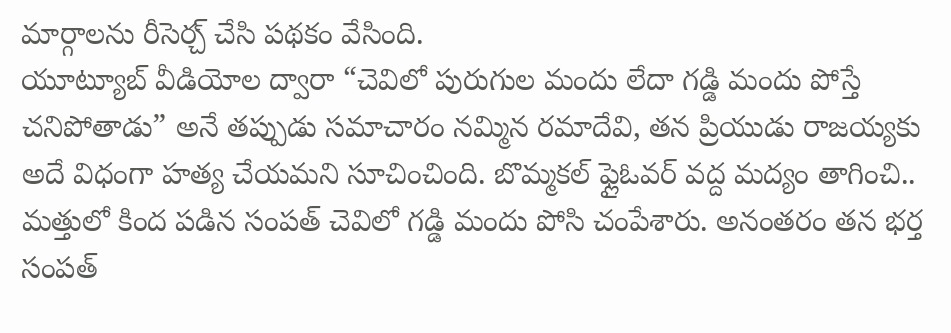మార్గాలను రీసెర్చ్ చేసి పథకం వేసింది.
యూట్యూబ్ వీడియోల ద్వారా “చెవిలో పురుగుల మందు లేదా గడ్డి మందు పోస్తే చనిపోతాడు” అనే తప్పుడు సమాచారం నమ్మిన రమాదేవి, తన ప్రియుడు రాజయ్యకు అదే విధంగా హత్య చేయమని సూచించింది. బొమ్మకల్ ఫ్లైఓవర్ వద్ద మద్యం తాగించి.. మత్తులో కింద పడిన సంపత్ చెవిలో గడ్డి మందు పోసి చంపేశారు. అనంతరం తన భర్త సంపత్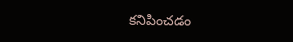కనిపించడం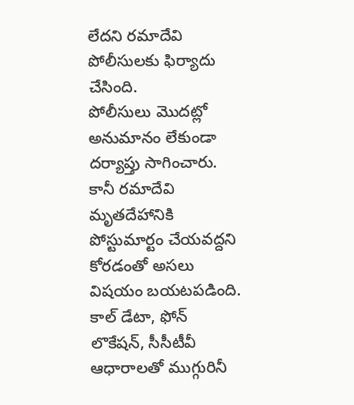లేదని రమాదేవి పోలీసులకు ఫిర్యాదు చేసింది.
పోలీసులు మొదట్లో అనుమానం లేకుండా దర్యాప్తు సాగించారు. కానీ రమాదేవి మృతదేహానికి పోస్టుమార్టం చేయవద్దని కోరడంతో అసలు విషయం బయటపడింది. కాల్ డేటా, ఫోన్ లొకేషన్, సీసీటీవీ ఆధారాలతో ముగ్గురినీ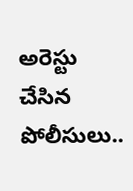అరెస్టు చేసిన పోలీసులు..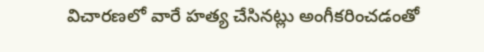విచారణలో వారే హత్య చేసినట్లు అంగీకరించడంతో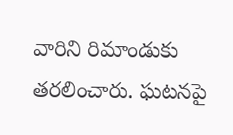వారిని రిమాండుకు తరలించారు. ఘటనపై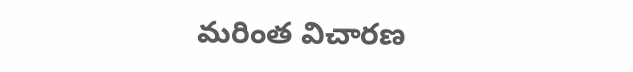మరింత విచారణ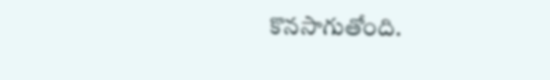కొనసాగుతోంది.